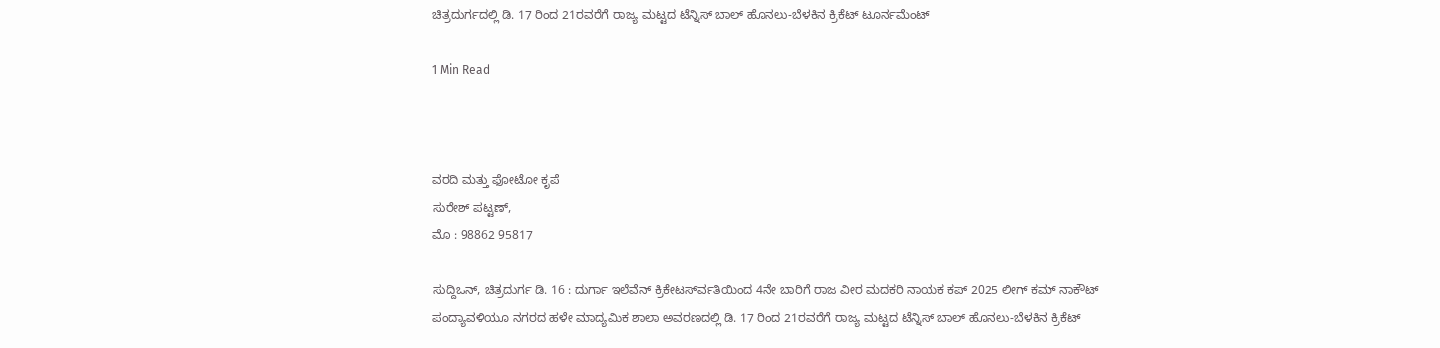ಚಿತ್ರದುರ್ಗದಲ್ಲಿ ಡಿ. 17 ರಿಂದ 21ರವರೆಗೆ ರಾಜ್ಯ ಮಟ್ಟದ ಟೆನ್ನಿಸ್ ಬಾಲ್ ಹೊನಲು-ಬೆಳಕಿನ ಕ್ರಿಕೆಟ್ ಟೂರ್ನಮೆಂಟ್

1 Min Read



ವರದಿ ಮತ್ತು ಫೋಟೋ ಕೃಪೆ
ಸುರೇಶ್ ಪಟ್ಟಣ್,
ಮೊ : 98862 95817

ಸುದ್ದಿಒನ್, ಚಿತ್ರದುರ್ಗ ಡಿ. 16 : ದುರ್ಗಾ ಇಲೆವೆನ್ ಕ್ರಿಕೇಟರ್ಸ್‍ವತಿಯಿಂದ 4ನೇ ಬಾರಿಗೆ ರಾಜ ವೀರ ಮದಕರಿ ನಾಯಕ ಕಪ್ 2025 ಲೀಗ್ ಕಮ್ ನಾಕೌಟ್ ಪಂದ್ಯಾವಳಿಯೂ ನಗರದ ಹಳೇ ಮಾದ್ಯಮಿಕ ಶಾಲಾ ಅವರಣದಲ್ಲಿ ಡಿ. 17 ರಿಂದ 21ರವರೆಗೆ ರಾಜ್ಯ ಮಟ್ಟದ ಟೆನ್ನಿಸ್ ಬಾಲ್ ಹೊನಲು-ಬೆಳಕಿನ ಕ್ರಿಕೆಟ್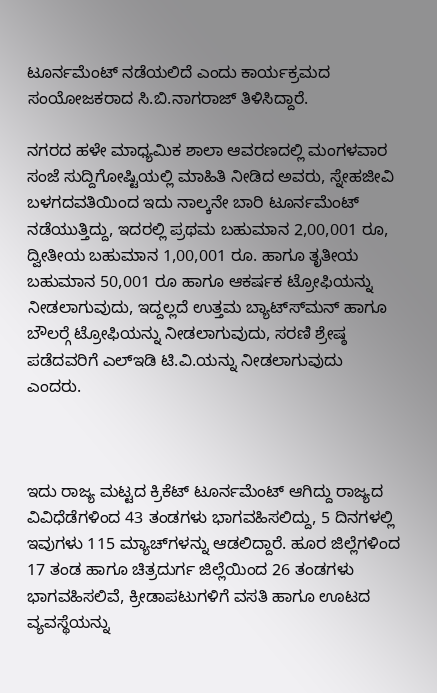ಟೂರ್ನಮೆಂಟ್ ನಡೆಯಲಿದೆ ಎಂದು ಕಾರ್ಯಕ್ರಮದ ಸಂಯೋಜಕರಾದ ಸಿ.ಬಿ.ನಾಗರಾಜ್ ತಿಳಿಸಿದ್ದಾರೆ.

ನಗರದ ಹಳೇ ಮಾಧ್ಯಮಿಕ ಶಾಲಾ ಆವರಣದಲ್ಲಿ ಮಂಗಳವಾರ ಸಂಜೆ ಸುದ್ದಿಗೋಷ್ಟಿಯಲ್ಲಿ ಮಾಹಿತಿ ನೀಡಿದ ಅವರು, ಸ್ನೇಹಜೀವಿ ಬಳಗದವತಿಯಿಂದ ಇದು ನಾಲ್ಕನೇ ಬಾರಿ ಟೂರ್ನಮೆಂಟ್ ನಡೆಯುತ್ತಿದ್ದು, ಇದರಲ್ಲಿ ಪ್ರಥಮ ಬಹುಮಾನ 2,00,001 ರೂ, ದ್ವೀತೀಯ ಬಹುಮಾನ 1,00,001 ರೂ. ಹಾಗೂ ತೃತೀಯ ಬಹುಮಾನ 50,001 ರೂ ಹಾಗೂ ಆಕರ್ಷಕ ಟ್ರೋಫಿಯನ್ನು ನೀಡಲಾಗುವುದು, ಇದ್ದಲ್ಲದೆ ಉತ್ತಮ ಬ್ಯಾಟ್ಸ್‍ಮನ್ ಹಾಗೂ ಬೌಲರ್‍ಗೆ ಟ್ರೋಫಿಯನ್ನು ನೀಡಲಾಗುವುದು, ಸರಣಿ ಶ್ರೇಷ್ಠ ಪಡೆದವರಿಗೆ ಎಲ್‍ಇಡಿ ಟಿ.ವಿ.ಯನ್ನು ನೀಡಲಾಗುವುದು ಎಂದರು.



ಇದು ರಾಜ್ಯ ಮಟ್ಟದ ಕ್ರಿಕೆಟ್ ಟೂರ್ನಮೆಂಟ್ ಆಗಿದ್ದು ರಾಜ್ಯದ ವಿವಿಧೆಡೆಗಳಿಂದ 43 ತಂಡಗಳು ಭಾಗವಹಿಸಲಿದ್ದು, 5 ದಿನಗಳಲ್ಲಿ ಇವುಗಳು 115 ಮ್ಯಾಚ್‍ಗಳನ್ನು ಆಡಲಿದ್ದಾರೆ. ಹೂರ ಜಿಲ್ಲೆಗಳಿಂದ 17 ತಂಡ ಹಾಗೂ ಚಿತ್ರದುರ್ಗ ಜಿಲ್ಲೆಯಿಂದ 26 ತಂಡಗಳು ಭಾಗವಹಿಸಲಿವೆ, ಕ್ರೀಡಾಪಟುಗಳಿಗೆ ವಸತಿ ಹಾಗೂ ಊಟದ ವ್ಯವಸ್ಥೆಯನ್ನು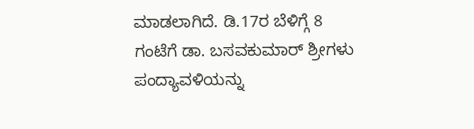ಮಾಡಲಾಗಿದೆ. ಡಿ.17ರ ಬೆಳಿಗ್ಗೆ 8 ಗಂಟೆಗೆ ಡಾ. ಬಸವಕುಮಾರ್ ಶ್ರೀಗಳು ಪಂದ್ಯಾವಳಿಯನ್ನು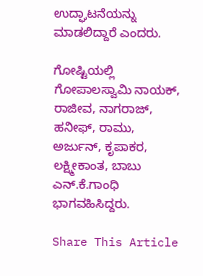ಉದ್ಘಾಟನೆಯನ್ನು ಮಾಡಲಿದ್ದಾರೆ ಎಂದರು.

ಗೋಷ್ಟಿಯಲ್ಲಿ ಗೋಪಾಲಸ್ವಾಮಿ ನಾಯಕ್, ರಾಜೀವ, ನಾಗರಾಜ್, ಹನೀಫ್, ರಾಮು, ಅರ್ಜುನ್, ಕೃಪಾಕರ, ಲಕ್ಷ್ಮೀಕಾಂತ, ಬಾಬು ಎನ್.ಕೆ.ಗಾಂಧಿ ಭಾಗವಹಿಸಿದ್ದರು.

Share This Article